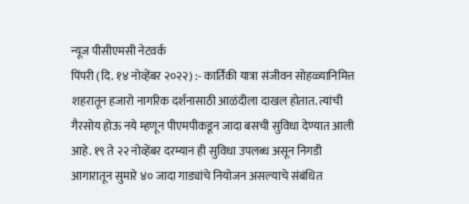न्यूज पीसीएमसी नेटवर्क
पिंपरी (दि. १४ नोव्हेंबर २०२२) :- कार्तिकी यात्रा संजीवन सोहळ्यानिमित्त शहरातून हजारो नागरिक दर्शनासाठी आळंदीला दाखल होतात. त्यांची गैरसोय होऊ नये म्हणून पीएमपीकडून जादा बसची सुविधा देण्यात आली आहे. १९ ते २२ नोव्हेंबर दरम्यान ही सुविधा उपलब्ध असून निगडी आगारातून सुमारे ४० जादा गाड्यांचे नियोजन असल्याचे संबंधित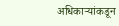अधिकाऱ्यांकडून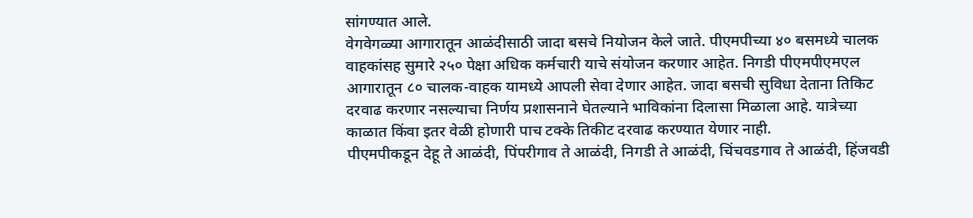सांगण्यात आले.
वेगवेगळ्या आगारातून आळंदीसाठी जादा बसचे नियोजन केले जाते. पीएमपीच्या ४० बसमध्ये चालक वाहकांसह सुमारे २५० पेक्षा अधिक कर्मचारी याचे संयोजन करणार आहेत. निगडी पीएमपीएमएल आगारातून ८० चालक-वाहक यामध्ये आपली सेवा देणार आहेत. जादा बसची सुविधा देताना तिकिट दरवाढ करणार नसल्याचा निर्णय प्रशासनाने घेतल्याने भाविकांना दिलासा मिळाला आहे. यात्रेच्या काळात किंवा इतर वेळी होणारी पाच टक्के तिकीट दरवाढ करण्यात येणार नाही.
पीएमपीकडून देहू ते आळंदी, पिंपरीगाव ते आळंदी, निगडी ते आळंदी, चिंचवडगाव ते आळंदी, हिंजवडी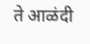ते आळंदी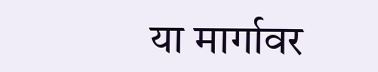या मार्गावर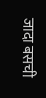जादा बसची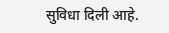सुविधा दिली आहे.